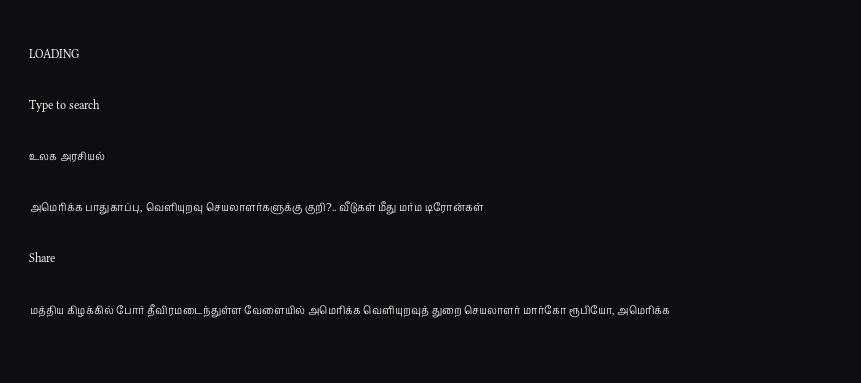LOADING

Type to search

உலக அரசியல்

அமெரிக்க பாதுகாப்பு, வெளியுறவு செயலாளர்களுக்கு குறி?.. வீடுகள் மீது மர்ம டிரோன்கள்

Share

மத்திய கிழக்கில் போர் தீவிரமடைந்துள்ள வேளையில் அமெரிக்க வெளியுறவுத் துறை செயலாளர் மார்கோ ரூபியோ, அமெரிக்க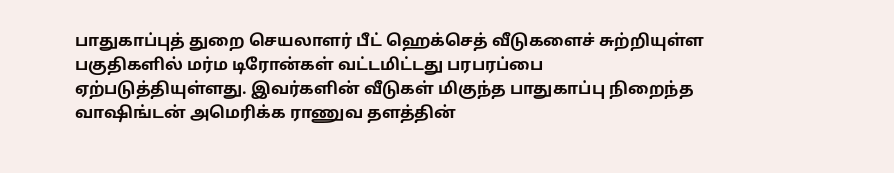பாதுகாப்புத் துறை செயலாளர் பீட் ஹெக்செத் வீடுகளைச் சுற்றியுள்ள பகுதிகளில் மர்ம டிரோன்கள் வட்டமிட்டது பரபரப்பை ஏற்படுத்தியுள்ளது. இவர்களின் வீடுகள் மிகுந்த பாதுகாப்பு நிறைந்த வாஷிங்டன் அமெரிக்க ராணுவ தளத்தின்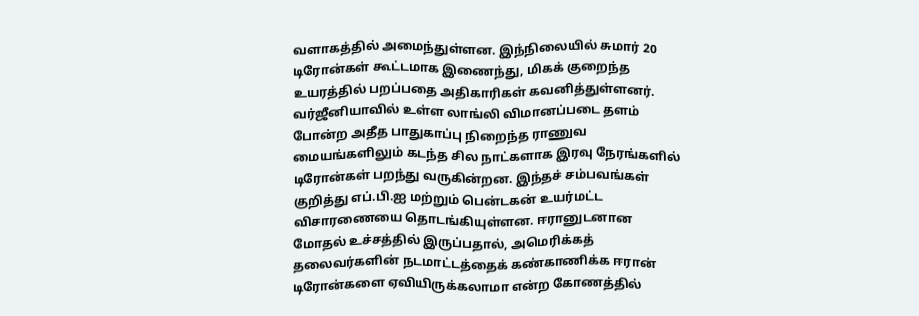வளாகத்தில் அமைந்துள்ளன. இந்நிலையில் சுமார் 20 டிரோன்கள் கூட்டமாக இணைந்து, மிகக் குறைந்த உயரத்தில் பறப்பதை அதிகாரிகள் கவனித்துள்ளனர். வர்ஜீனியாவில் உள்ள லாங்லி விமானப்படை தளம் போன்ற அதீத பாதுகாப்பு நிறைந்த ராணுவ மையங்களிலும் கடந்த சில நாட்களாக இரவு நேரங்களில் டிரோன்கள் பறந்து வருகின்றன. இந்தச் சம்பவங்கள் குறித்து எப்.பி.ஐ மற்றும் பென்டகன் உயர்மட்ட விசாரணையை தொடங்கியுள்ளன. ஈரானுடனான மோதல் உச்சத்தில் இருப்பதால், அமெரிக்கத் தலைவர்களின் நடமாட்டத்தைக் கண்காணிக்க ஈரான் டிரோன்களை ஏவியிருக்கலாமா என்ற கோணத்தில்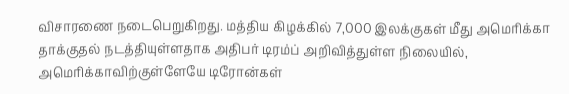விசாரணை நடைபெறுகிறது. மத்திய கிழக்கில் 7,000 இலக்குகள் மீது அமெரிக்கா தாக்குதல் நடத்தியுள்ளதாக அதிபர் டிரம்ப் அறிவித்துள்ள நிலையில், அமெரிக்காவிற்குள்ளேயே டிரோன்கள்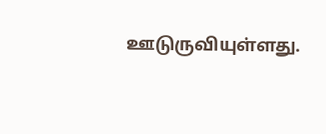ஊடுருவியுள்ளது.